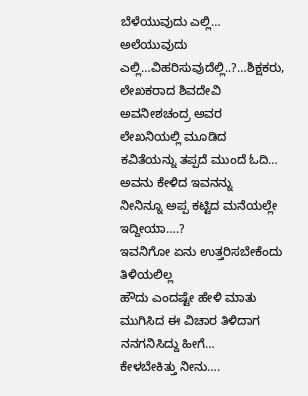ಬೆಳೆಯುವುದು ಎಲ್ಲಿ… ಅಲೆಯುವುದು ಎಲ್ಲಿ…ವಿಹರಿಸುವುದೆಲ್ಲಿ..?…ಶಿಕ್ಷಕರು, ಲೇಖಕರಾದ ಶಿವದೇವಿ ಅವನೀಶಚಂದ್ರ ಅವರ ಲೇಖನಿಯಲ್ಲಿ ಮೂಡಿದ ಕವಿತೆಯನ್ನು ತಪ್ಪದೆ ಮುಂದೆ ಓದಿ…
ಅವನು ಕೇಳಿದ ಇವನನ್ನು
ನೀನಿನ್ನೂ ಅಪ್ಪ ಕಟ್ಟಿದ ಮನೆಯಲ್ಲೇ ಇದ್ದೀಯಾ….?
ಇವನಿಗೋ ಏನು ಉತ್ತರಿಸಬೇಕೆಂದು ತಿಳಿಯಲಿಲ್ಲ
ಹೌದು ಎಂದಷ್ಟೇ ಹೇಳಿ ಮಾತು ಮುಗಿಸಿದ ಈ ವಿಚಾರ ತಿಳಿದಾಗ ನನಗನಿಸಿದ್ದು ಹೀಗೆ…
ಕೇಳಬೇಕಿತ್ತು ನೀನು….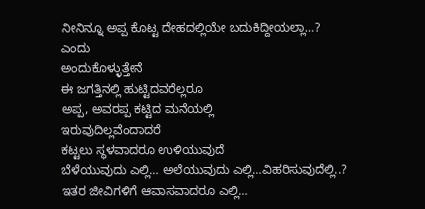ನೀನಿನ್ನೂ ಅಪ್ಪ ಕೊಟ್ಟ ದೇಹದಲ್ಲಿಯೇ ಬದುಕಿದ್ದೀಯಲ್ಲಾ…?
ಎಂದು
ಅಂದುಕೊಳ್ಳುತ್ತೇನೆ
ಈ ಜಗತ್ತಿನಲ್ಲಿ ಹುಟ್ಟಿದವರೆಲ್ಲರೂ
ಅಪ್ಪ, ಅವರಪ್ಪ ಕಟ್ಟಿದ ಮನೆಯಲ್ಲಿ
ಇರುವುದಿಲ್ಲವೆಂದಾದರೆ
ಕಟ್ಟಲು ಸ್ಥಳವಾದರೂ ಉಳಿಯುವುದೆ
ಬೆಳೆಯುವುದು ಎಲ್ಲಿ… ಅಲೆಯುವುದು ಎಲ್ಲಿ…ವಿಹರಿಸುವುದೆಲ್ಲಿ..?
ಇತರ ಜೀವಿಗಳಿಗೆ ಆವಾಸವಾದರೂ ಎಲ್ಲಿ…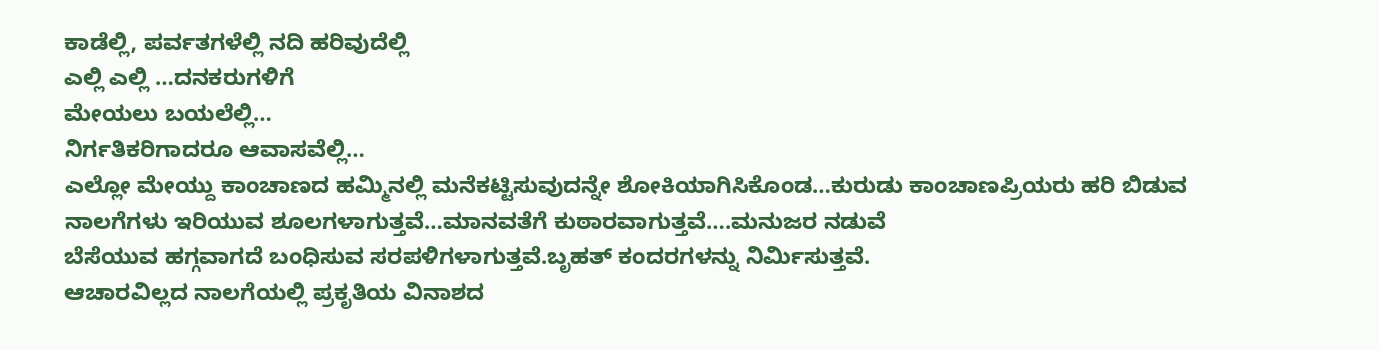ಕಾಡೆಲ್ಲಿ, ಪರ್ವತಗಳೆಲ್ಲಿ ನದಿ ಹರಿವುದೆಲ್ಲಿ
ಎಲ್ಲಿ ಎಲ್ಲಿ …ದನಕರುಗಳಿಗೆ
ಮೇಯಲು ಬಯಲೆಲ್ಲಿ…
ನಿರ್ಗತಿಕರಿಗಾದರೂ ಆವಾಸವೆಲ್ಲಿ…
ಎಲ್ಲೋ ಮೇಯ್ದು ಕಾಂಚಾಣದ ಹಮ್ಮಿನಲ್ಲಿ ಮನೆಕಟ್ಟಿಸುವುದನ್ನೇ ಶೋಕಿಯಾಗಿಸಿಕೊಂಡ…ಕುರುಡು ಕಾಂಚಾಣಪ್ರಿಯರು ಹರಿ ಬಿಡುವ ನಾಲಗೆಗಳು ಇರಿಯುವ ಶೂಲಗಳಾಗುತ್ತವೆ…ಮಾನವತೆಗೆ ಕುಠಾರವಾಗುತ್ತವೆ….ಮನುಜರ ನಡುವೆ
ಬೆಸೆಯುವ ಹಗ್ಗವಾಗದೆ ಬಂಧಿಸುವ ಸರಪಳಿಗಳಾಗುತ್ತವೆ.ಬೃಹತ್ ಕಂದರಗಳನ್ನು ನಿರ್ಮಿಸುತ್ತವೆ.
ಆಚಾರವಿಲ್ಲದ ನಾಲಗೆಯಲ್ಲಿ ಪ್ರಕೃತಿಯ ವಿನಾಶದ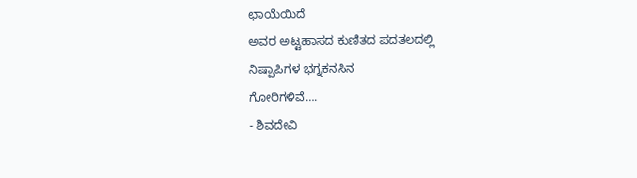ಛಾಯೆಯಿದೆ
ಅವರ ಅಟ್ಟಹಾಸದ ಕುಣಿತದ ಪದತಲದಲ್ಲಿ
ನಿಷ್ಪಾಪಿಗಳ ಭಗ್ನಕನಸಿನ
ಗೋರಿಗಳಿವೆ….
- ಶಿವದೇವಿ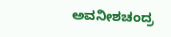ಅವನೀಶಚಂದ್ರ